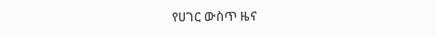የሀገር ውስጥ ዜና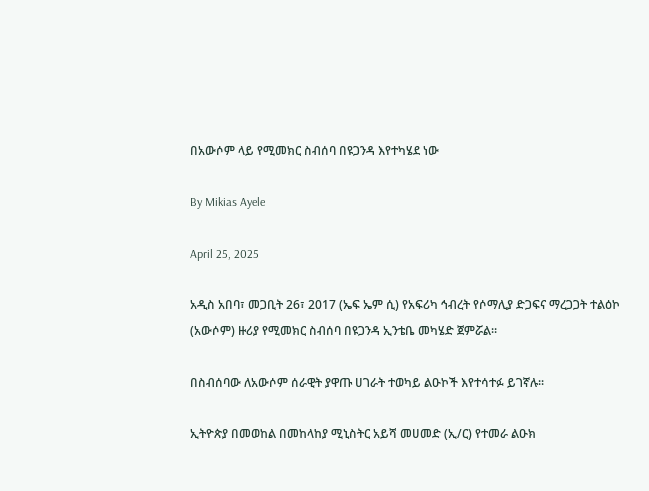በአውሶም ላይ የሚመክር ስብሰባ በዩጋንዳ እየተካሄደ ነው

By Mikias Ayele

April 25, 2025

አዲስ አበባ፣ መጋቢት 26፣ 2017 (ኤፍ ኤም ሲ) የአፍሪካ ኅብረት የሶማሊያ ድጋፍና ማረጋጋት ተልዕኮ (አውሶም) ዙሪያ የሚመክር ስብሰባ በዩጋንዳ ኢንቴቤ መካሄድ ጀምሯል።

በስብሰባው ለአውሶም ሰራዊት ያዋጡ ሀገራት ተወካይ ልዑኮች እየተሳተፉ ይገኛሉ፡፡

ኢትዮጵያ በመወከል በመከላከያ ሚኒስትር አይሻ መሀመድ (ኢ/ር) የተመራ ልዑክ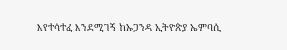እየተሳተፈ እንደሚገኝ ከኡጋንዳ ኢትዮጵያ ኤምባሲ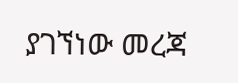ያገኘነው መረጃ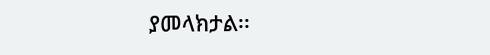ያመላክታል፡፡